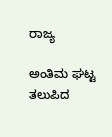ರಾಜ್ಯ

ಅಂತಿಮ ಘಟ್ಟ ತಲುಪಿದ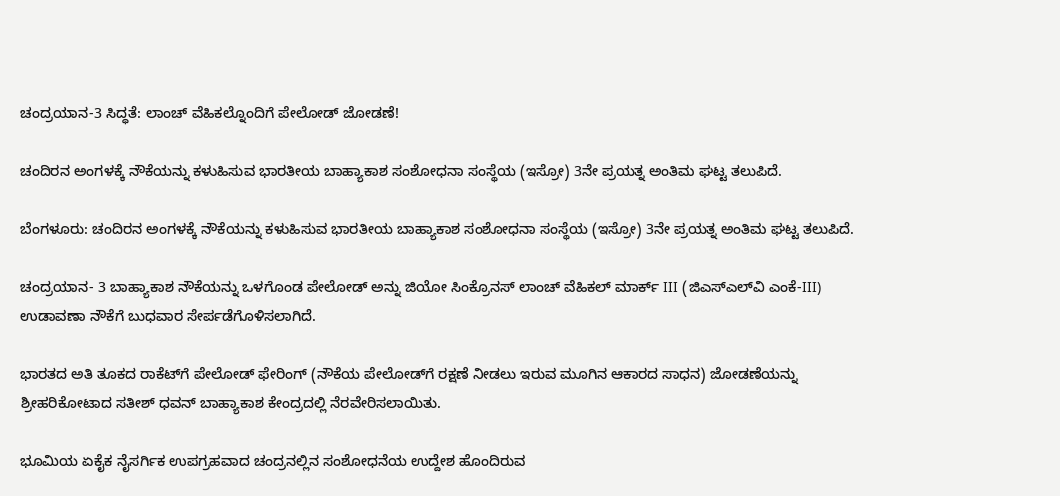ಚಂದ್ರಯಾನ-3 ಸಿದ್ಧತೆ: ಲಾಂಚ್ ವೆಹಿಕಲ್ನೊಂದಿಗೆ ಪೇಲೋಡ್ ಜೋಡಣೆ!

ಚಂದಿರನ ಅಂಗಳಕ್ಕೆ ನೌಕೆಯನ್ನು ಕಳುಹಿಸುವ ಭಾರತೀಯ ಬಾಹ್ಯಾಕಾಶ ಸಂಶೋಧನಾ ಸಂಸ್ಥೆಯ (ಇಸ್ರೋ) 3ನೇ ಪ್ರಯತ್ನ ಅಂತಿಮ ಘಟ್ಟ ತಲುಪಿದೆ.

ಬೆಂಗಳೂರು: ಚಂದಿರನ ಅಂಗಳಕ್ಕೆ ನೌಕೆಯನ್ನು ಕಳುಹಿಸುವ ಭಾರತೀಯ ಬಾಹ್ಯಾಕಾಶ ಸಂಶೋಧನಾ ಸಂಸ್ಥೆಯ (ಇಸ್ರೋ) 3ನೇ ಪ್ರಯತ್ನ ಅಂತಿಮ ಘಟ್ಟ ತಲುಪಿದೆ.

ಚಂದ್ರಯಾನ- 3 ಬಾಹ್ಯಾಕಾಶ ನೌಕೆಯನ್ನು ಒಳಗೊಂಡ ಪೇಲೋಡ್ ಅನ್ನು ಜಿಯೋ ಸಿಂಕ್ರೊನಸ್ ಲಾಂಚ್ ವೆಹಿಕಲ್ ಮಾರ್ಕ್ III (ಜಿಎಸ್‌ಎಲ್‌ವಿ ಎಂಕೆ-III) ಉಡಾವಣಾ ನೌಕೆಗೆ ಬುಧವಾರ ಸೇರ್ಪಡೆಗೊಳಿಸಲಾಗಿದೆ.

ಭಾರತದ ಅತಿ ತೂಕದ ರಾಕೆಟ್‌ಗೆ ಪೇಲೋಡ್ ಫೇರಿಂಗ್ (ನೌಕೆಯ ಪೇಲೋಡ್‌ಗೆ ರಕ್ಷಣೆ ನೀಡಲು ಇರುವ ಮೂಗಿನ ಆಕಾರದ ಸಾಧನ) ಜೋಡಣೆಯನ್ನು ಶ್ರೀಹರಿಕೋಟಾದ ಸತೀಶ್ ಧವನ್ ಬಾಹ್ಯಾಕಾಶ ಕೇಂದ್ರದಲ್ಲಿ ನೆರವೇರಿಸಲಾಯಿತು.

ಭೂಮಿಯ ಏಕೈಕ ನೈಸರ್ಗಿಕ ಉಪಗ್ರಹವಾದ ಚಂದ್ರನಲ್ಲಿನ ಸಂಶೋಧನೆಯ ಉದ್ದೇಶ ಹೊಂದಿರುವ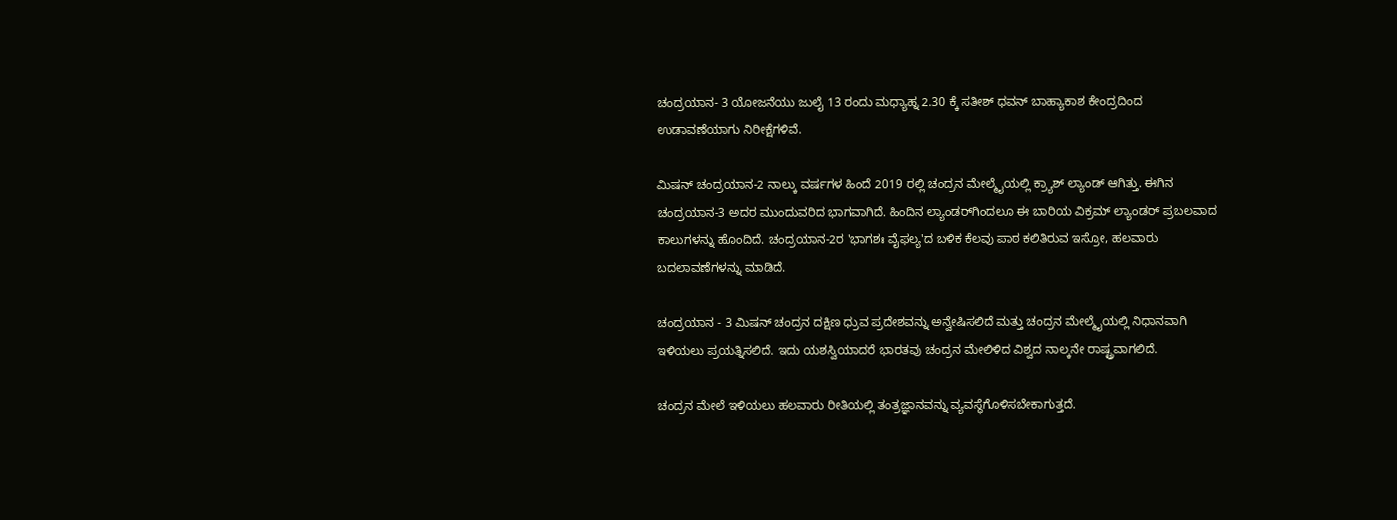ಚಂದ್ರಯಾನ- 3 ಯೋಜನೆಯು ಜುಲೈ 13 ರಂದು ಮಧ್ಯಾಹ್ನ 2.30 ಕ್ಕೆ ಸತೀಶ್ ಧವನ್ ಬಾಹ್ಯಾಕಾಶ ಕೇಂದ್ರದಿಂದ ಉಡಾವಣೆಯಾಗು ನಿರೀಕ್ಷೆಗಳಿವೆ.

ಮಿಷನ್ ಚಂದ್ರಯಾನ-2 ನಾಲ್ಕು ವರ್ಷಗಳ ಹಿಂದೆ 2019 ರಲ್ಲಿ ಚಂದ್ರನ ಮೇಲ್ಮೈಯಲ್ಲಿ ಕ್ರ್ಯಾಶ್ ಲ್ಯಾಂಡ್ ಆಗಿತ್ತು. ಈಗಿನ ಚಂದ್ರಯಾನ-3 ಅದರ ಮುಂದುವರಿದ ಭಾಗವಾಗಿದೆ. ಹಿಂದಿನ ಲ್ಯಾಂಡರ್‌ಗಿಂದಲೂ ಈ ಬಾರಿಯ ವಿಕ್ರಮ್ ಲ್ಯಾಂಡರ್ ಪ್ರಬಲವಾದ ಕಾಲುಗಳನ್ನು ಹೊಂದಿದೆ. ಚಂದ್ರಯಾನ-2ರ 'ಭಾಗಶಃ ವೈಫಲ್ಯ'ದ ಬಳಿಕ ಕೆಲವು ಪಾಠ ಕಲಿತಿರುವ ಇಸ್ರೋ, ಹಲವಾರು ಬದಲಾವಣೆಗಳನ್ನು ಮಾಡಿದೆ.

ಚಂದ್ರಯಾನ - 3 ಮಿಷನ್ ಚಂದ್ರನ ದಕ್ಷಿಣ ಧ್ರುವ ಪ್ರದೇಶವನ್ನು ಅನ್ವೇಷಿಸಲಿದೆ ಮತ್ತು ಚಂದ್ರನ ಮೇಲ್ಮೈಯಲ್ಲಿ ನಿಧಾನವಾಗಿ ಇಳಿಯಲು ಪ್ರಯತ್ನಿಸಲಿದೆ. ಇದು ಯಶಸ್ವಿಯಾದರೆ ಭಾರತವು ಚಂದ್ರನ ಮೇಲಿಳಿದ ವಿಶ್ವದ ನಾಲ್ಕನೇ ರಾಷ್ಟ್ರವಾಗಲಿದೆ.

ಚಂದ್ರನ ಮೇಲೆ ಇಳಿಯಲು ಹಲವಾರು ರೀತಿಯಲ್ಲಿ ತಂತ್ರಜ್ಞಾನವನ್ನು ವ್ಯವಸ್ಥೆಗೊಳಿಸಬೇಕಾಗುತ್ತದೆ.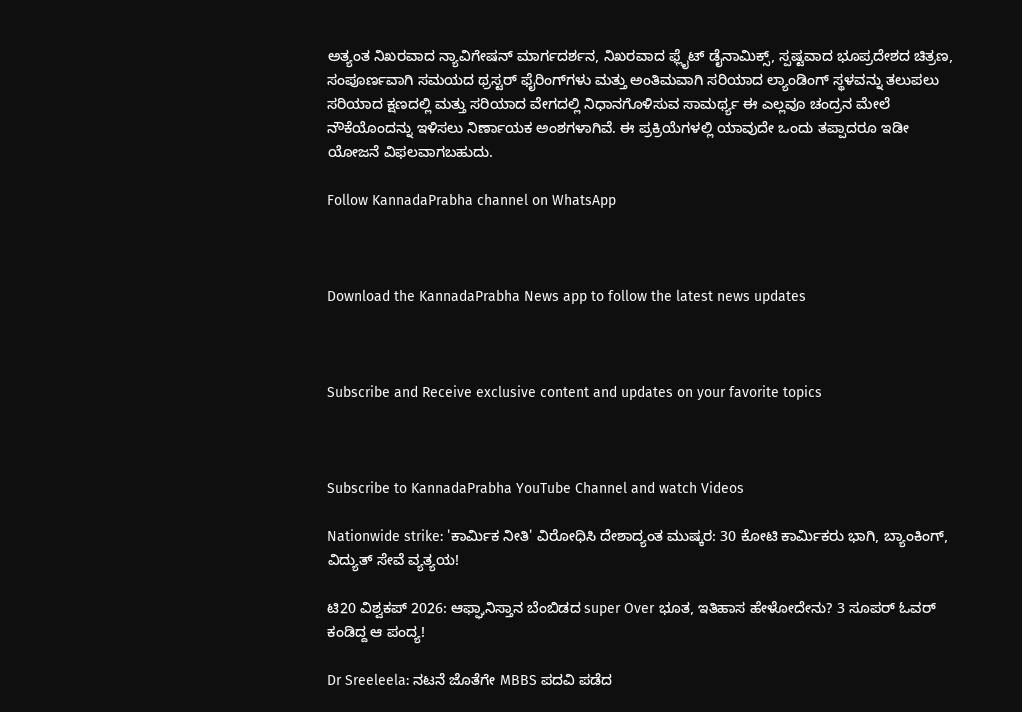ಅತ್ಯಂತ ನಿಖರವಾದ ನ್ಯಾವಿಗೇಷನ್ ಮಾರ್ಗದರ್ಶನ, ನಿಖರವಾದ ಫ್ಲೈಟ್ ಡೈನಾಮಿಕ್ಸ್, ಸ್ಪಷ್ಟವಾದ ಭೂಪ್ರದೇಶದ ಚಿತ್ರಣ, ಸಂಪೂರ್ಣವಾಗಿ ಸಮಯದ ಥ್ರಸ್ಟರ್ ಫೈರಿಂಗ್‌ಗಳು ಮತ್ತು ಅಂತಿಮವಾಗಿ ಸರಿಯಾದ ಲ್ಯಾಂಡಿಂಗ್ ಸ್ಥಳವನ್ನು ತಲುಪಲು ಸರಿಯಾದ ಕ್ಷಣದಲ್ಲಿ ಮತ್ತು ಸರಿಯಾದ ವೇಗದಲ್ಲಿ ನಿಧಾನಗೊಳಿಸುವ ಸಾಮರ್ಥ್ಯ ಈ ಎಲ್ಲವೂ ಚಂದ್ರನ ಮೇಲೆ ನೌಕೆಯೊಂದನ್ನು ಇಳಿಸಲು ನಿರ್ಣಾಯಕ ಅಂಶಗಳಾಗಿವೆ. ಈ ಪ್ರಕ್ರಿಯೆಗಳಲ್ಲಿ ಯಾವುದೇ ಒಂದು ತಪ್ಪಾದರೂ ಇಡೀ ಯೋಜನೆ ವಿಫಲವಾಗಬಹುದು.

Follow KannadaPrabha channel on WhatsApp



Download the KannadaPrabha News app to follow the latest news updates



Subscribe and Receive exclusive content and updates on your favorite topics



Subscribe to KannadaPrabha YouTube Channel and watch Videos

Nationwide strike: 'ಕಾರ್ಮಿಕ ನೀತಿ' ವಿರೋಧಿಸಿ ದೇಶಾದ್ಯಂತ ಮುಷ್ಕರ: 30 ಕೋಟಿ ಕಾರ್ಮಿಕರು ಭಾಗಿ, ಬ್ಯಾಂಕಿಂಗ್, ವಿದ್ಯುತ್ ಸೇವೆ ವ್ಯತ್ಯಯ!

ಟಿ20 ವಿಶ್ವಕಪ್ 2026: ಆಫ್ಘಾನಿಸ್ತಾನ ಬೆಂಬಿಡದ super Over ಭೂತ, ಇತಿಹಾಸ ಹೇಳೋದೇನು? 3 ಸೂಪರ್ ಓವರ್ ಕಂಡಿದ್ದ ಆ ಪಂದ್ಯ!

Dr Sreeleela: ನಟನೆ ಜೊತೆಗೇ MBBS ಪದವಿ ಪಡೆದ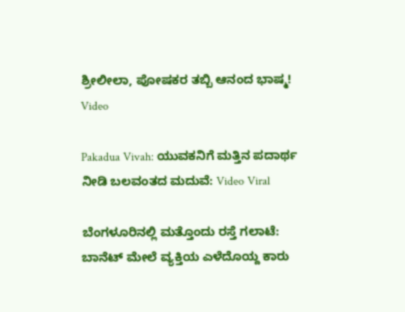ಶ್ರೀಲೀಲಾ, ಪೋಷಕರ ತಬ್ಬಿ ಆನಂದ ಭಾಷ್ಮ! Video

Pakadua Vivah: ಯುವಕನಿಗೆ ಮತ್ತಿನ ಪದಾರ್ಥ ನೀಡಿ ಬಲವಂತದ ಮದುವೆ: Video Viral

ಬೆಂಗಳೂರಿನಲ್ಲಿ ಮತ್ತೊಂದು ರಸ್ತೆ ಗಲಾಟೆ: ಬಾನೆಟ್ ಮೇಲೆ ವ್ಯಕ್ತಿಯ ಎಳೆದೊಯ್ದ ಕಾರು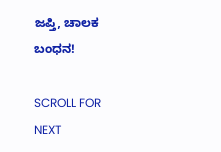ಜಪ್ತಿ, ಚಾಲಕ ಬಂಧನ!

SCROLL FOR NEXT